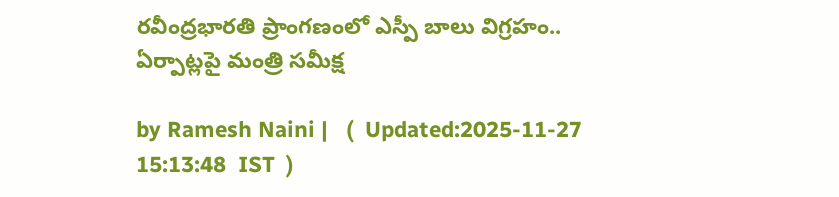రవీంద్రభారతి ప్రాంగణంలో ఎస్పీ బాలు విగ్రహం.. ఏర్పాట్లపై మంత్రి సమీక్ష

by Ramesh Naini |   (  Updated:2025-11-27 15:13:48  IST  )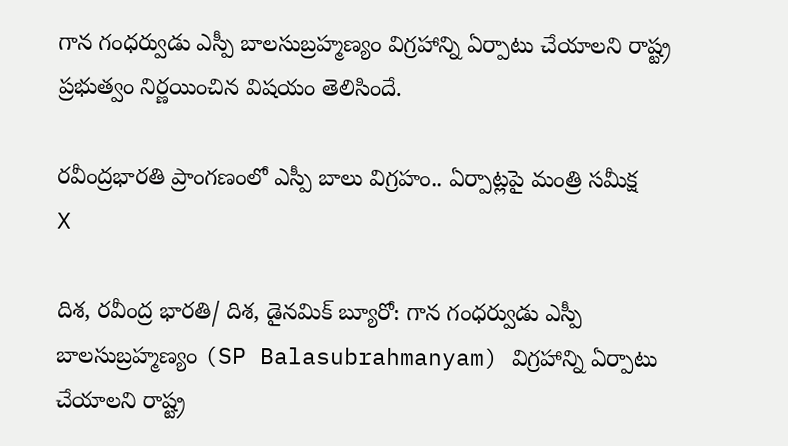గాన గంధర్వుడు ఎస్పీ బాలసుబ్రహ్మణ్యం విగ్రహాన్ని ఏర్పాటు చేయాలని రాష్ట్ర ప్రభుత్వం నిర్ణయించిన విషయం తెలిసిందే.

రవీంద్రభారతి ప్రాంగణంలో ఎస్పీ బాలు విగ్రహం.. ఏర్పాట్లపై మంత్రి సమీక్ష
X

దిశ, రవీంద్ర భారతి/ దిశ, డైనమిక్ బ్యూరో: గాన గంధర్వుడు ఎస్పీ బాలసుబ్రహ్మణ్యం (SP Balasubrahmanyam) విగ్రహాన్ని ఏర్పాటు చేయాలని రాష్ట్ర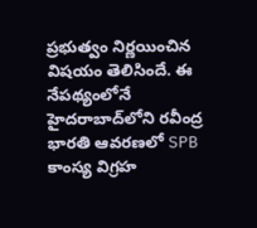ప్రభుత్వం నిర్ణయించిన విషయం తెలిసిందే. ఈ నేపథ్యంలోనే హైదరాబాద్‌లోని రవీంద్ర భారతి ఆవరణలో SPB కాంస్య విగ్రహ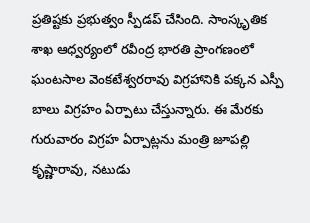ప్రతిష్టకు ప్రభుత్వం స్పీడప్ చేసింది. సాంస్కృతిక శాఖ ఆధ్వర్యంలో రవీంద్ర భారతి ప్రాంగణంలో ఘంటసాల వెంకటేశ్వరరావు విగ్రహానికి పక్కన ఎస్పీ బాలు విగ్రహం ఏర్పాటు చేస్తున్నారు. ఈ మేరకు గురువారం విగ్రహ ఏర్పాట్లను మంత్రి జూపల్లి కృష్ణారావు, నటుడు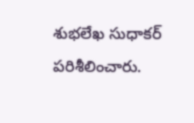శుభలేఖ సుధాకర్ పరిశీలించారు.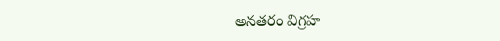అనతరం విగ్రహ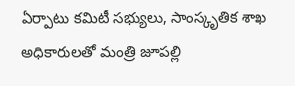ఏర్పాటు కమిటీ సభ్యులు, సాంస్కృతిక శాఖ అధికారులతో మంత్రి జూపల్లి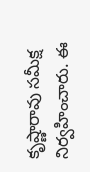కృష్ణారావు సమీక్ష నిర్వహించారు. ఈ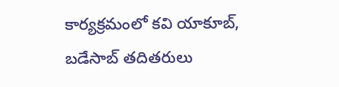కార్యక్రమంలో కవి యాకూబ్, బడేసాబ్ తదితరులు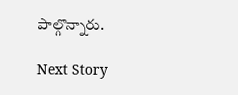పాల్గొన్నారు.

Next Story